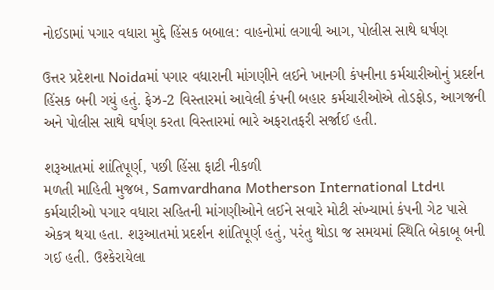નોઈડામાં પગાર વધારા મુદ્દે હિંસક બબાલ: વાહનોમાં લગાવી આગ, પોલીસ સાથે ઘર્ષણ

ઉત્તર પ્રદેશના Noidaમાં પગાર વધારાની માંગણીને લઈને ખાનગી કંપનીના કર્મચારીઓનું પ્રદર્શન હિંસક બની ગયું હતું. ફેઝ-2 વિસ્તારમાં આવેલી કંપની બહાર કર્મચારીઓએ તોડફોડ, આગજની અને પોલીસ સાથે ઘર્ષણ કરતા વિસ્તારમાં ભારે અફરાતફરી સર્જાઈ હતી.

શરૂઆતમાં શાંતિપૂર્ણ, પછી હિંસા ફાટી નીકળી
મળતી માહિતી મુજબ, Samvardhana Motherson International Ltdના કર્મચારીઓ પગાર વધારા સહિતની માંગણીઓને લઈને સવારે મોટી સંખ્યામાં કંપની ગેટ પાસે એકત્ર થયા હતા. શરૂઆતમાં પ્રદર્શન શાંતિપૂર્ણ હતું, પરંતુ થોડા જ સમયમાં સ્થિતિ બેકાબૂ બની ગઈ હતી. ઉશ્કેરાયેલા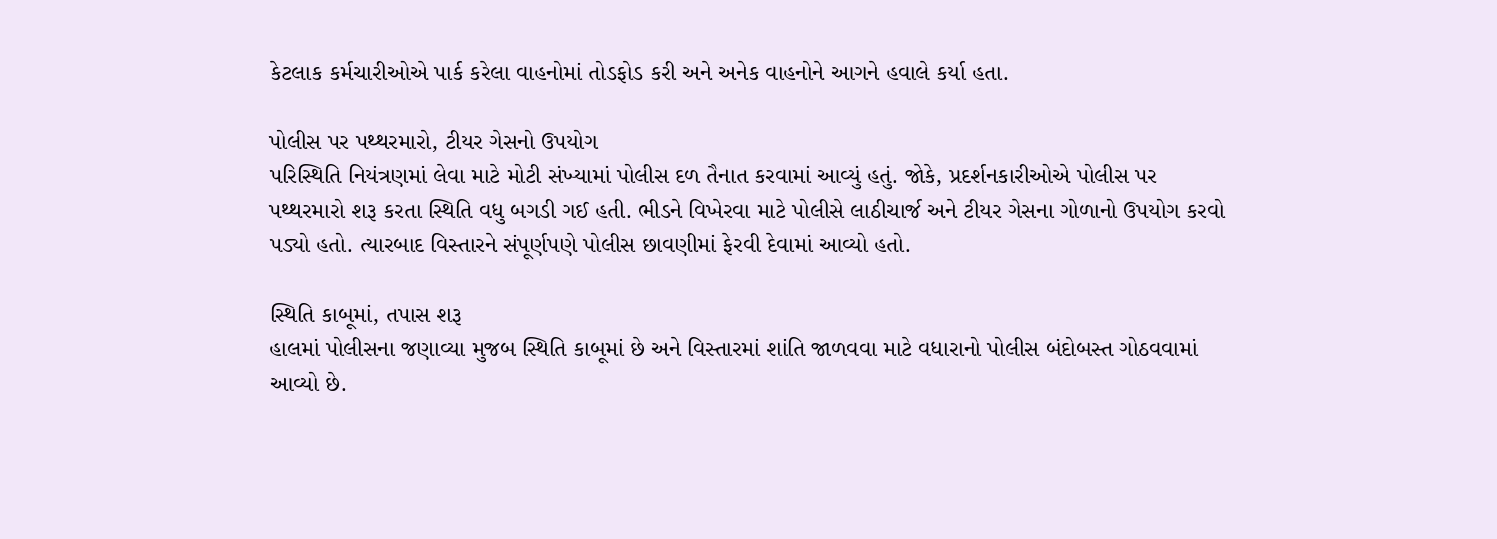કેટલાક કર્મચારીઓએ પાર્ક કરેલા વાહનોમાં તોડફોડ કરી અને અનેક વાહનોને આગને હવાલે કર્યા હતા.

પોલીસ પર પથ્થરમારો, ટીયર ગેસનો ઉપયોગ
પરિસ્થિતિ નિયંત્રણમાં લેવા માટે મોટી સંખ્યામાં પોલીસ દળ તૈનાત કરવામાં આવ્યું હતું. જોકે, પ્રદર્શનકારીઓએ પોલીસ પર પથ્થરમારો શરૂ કરતા સ્થિતિ વધુ બગડી ગઈ હતી. ભીડને વિખેરવા માટે પોલીસે લાઠીચાર્જ અને ટીયર ગેસના ગોળાનો ઉપયોગ કરવો પડ્યો હતો. ત્યારબાદ વિસ્તારને સંપૂર્ણપણે પોલીસ છાવણીમાં ફેરવી દેવામાં આવ્યો હતો.

સ્થિતિ કાબૂમાં, તપાસ શરૂ
હાલમાં પોલીસના જણાવ્યા મુજબ સ્થિતિ કાબૂમાં છે અને વિસ્તારમાં શાંતિ જાળવવા માટે વધારાનો પોલીસ બંદોબસ્ત ગોઠવવામાં આવ્યો છે.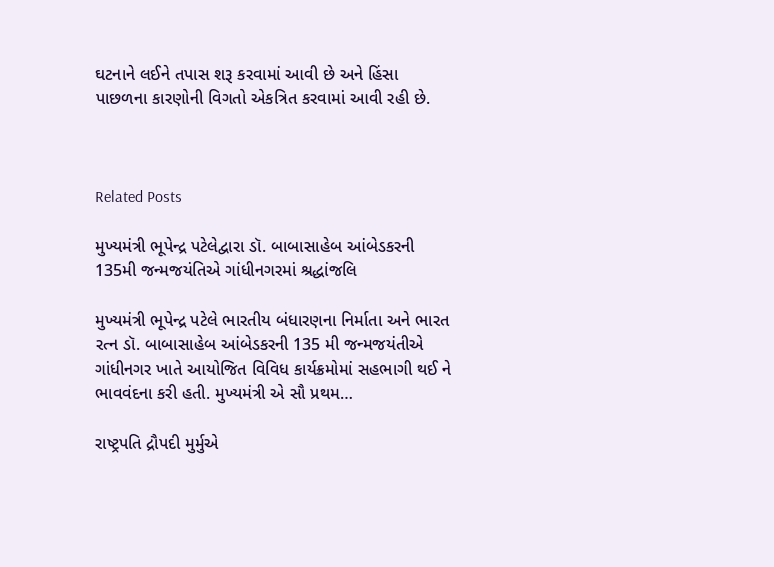ઘટનાને લઈને તપાસ શરૂ કરવામાં આવી છે અને હિંસા પાછળના કારણોની વિગતો એકત્રિત કરવામાં આવી રહી છે.



Related Posts

મુખ્યમંત્રી ભૂપેન્દ્ર પટેલેદ્વારા ડૉ. બાબાસાહેબ આંબેડકરની 135મી જન્મજયંતિએ ગાંધીનગરમાં શ્રદ્ધાંજલિ

મુખ્યમંત્રી ભૂપેન્દ્ર પટેલે ભારતીય બંધારણના નિર્માતા અને ભારત રત્ન ડૉ. બાબાસાહેબ આંબેડકરની 135 મી જન્મજયંતીએ ગાંધીનગર ખાતે આયોજિત વિવિધ કાર્યક્રમોમાં સહભાગી થઈ ને ભાવવંદના કરી હતી. મુખ્યમંત્રી એ સૌ પ્રથમ…

રાષ્ટ્રપતિ દ્રૌપદી મુર્મુએ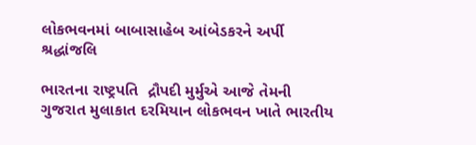લોકભવનમાં બાબાસાહેબ આંબેડકરને અર્પી શ્રદ્ધાંજલિ

ભારતના રાષ્ટ્રપતિ  દ્રૌપદી મુર્મુએ આજે તેમની ગુજરાત મુલાકાત દરમિયાન લોકભવન ખાતે ભારતીય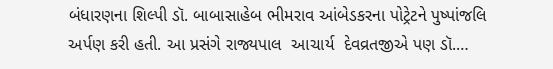બંધારણના શિલ્પી ડૉ. બાબાસાહેબ ભીમરાવ આંબેડકરના પોટ્રેટને પુષ્પાંજલિ અર્પણ કરી હતી. આ પ્રસંગે રાજ્યપાલ  આચાર્ય  દેવવ્રતજીએ પણ ડૉ.…